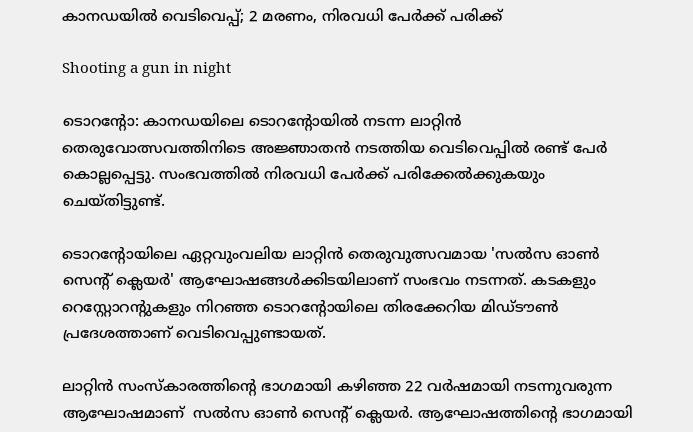കാനഡയിൽ വെടിവെപ്പ്; 2 മരണം, നിരവധി പേർക്ക് പരിക്ക്

Shooting a gun in night

ടൊറന്റോ: കാനഡയിലെ ടൊറന്റോയിൽ നടന്ന ലാറ്റിൻ തെരുവോത്സവത്തിനിടെ അജ്ഞാതൻ നടത്തിയ വെടിവെപ്പിൽ രണ്ട് പേർ കൊല്ലപ്പെട്ടു. സംഭവത്തിൽ നിരവധി പേർക്ക് പരിക്കേൽക്കുകയും ചെയ്തിട്ടുണ്ട്.

ടൊറന്റോയിലെ ഏറ്റവുംവലിയ ലാറ്റിൻ തെരുവുത്സവമായ 'സൽസ ഓൺ സെന്റ് ക്ലെയർ' ആഘോഷങ്ങൾക്കിടയിലാണ് സംഭവം നടന്നത്. കടകളും റെസ്റ്റോറന്റുകളും നിറഞ്ഞ ടൊറന്റോയിലെ തിരക്കേറിയ മിഡ്‌ടൗൺ പ്രദേശത്താണ് വെടിവെപ്പുണ്ടായത്.

ലാറ്റിൻ സംസ്കാരത്തിന്റെ ഭാഗമായി കഴിഞ്ഞ 22 വർഷമായി നടന്നുവരുന്ന ആഘോഷമാണ്  സൽസ ഓൺ സെന്റ് ക്ലെയർ. ആഘോഷത്തിൻ്റെ ഭാഗമായി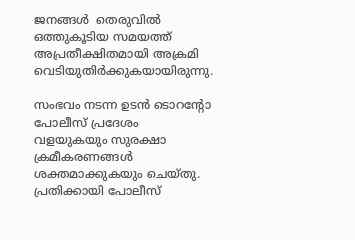ജനങ്ങൾ  തെരുവിൽ ഒത്തുകൂടിയ സമയത്ത് അപ്രതീക്ഷിതമായി അക്രമി വെടിയുതിർക്കുകയായിരുന്നു.

സംഭവം നടന്ന ഉടൻ ടൊറന്റോ പോലീസ് പ്രദേശം വളയുകയും സുരക്ഷാ ക്രമീകരണങ്ങൾ ശക്തമാക്കുകയും ചെയ്തു. പ്രതിക്കായി പോലീസ്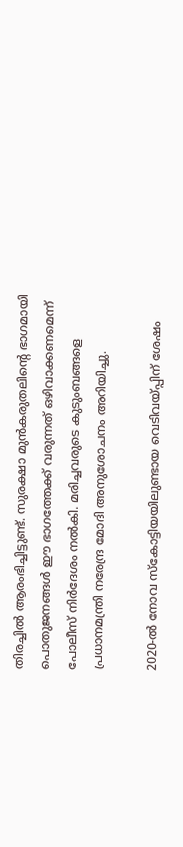തിരച്ചിൽ ആരംഭിച്ചിട്ടുണ്ട്. സുരക്ഷാ മുൻകരുതലിന്റെ ഭാഗമായി പൊതുജനങ്ങൾ ഈ ഭാഗത്തേക്ക് വരുന്നത് ഒഴിവാക്കണമെന്ന് പോലീസ് നിർദേശം നൽകി. മരിച്ചവരുടെ കുടുംബങ്ങളെ പ്രധാനമന്ത്രി നരേന്ദ്ര മോദി അനുശോചനം അറിയിച്ചു.

2020-ൽ നോവ സ്കോട്ടിയയിലുണ്ടായ വെടിവയ്പ്പിന് ശേഷം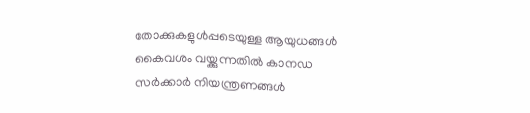തോക്കുകളുൾപ്പടെയുള്ള ആയുധങ്ങൾ കൈവശം വയ്ക്കുന്നതിൽ കാനഡ സർക്കാർ നിയന്ത്രണങ്ങൾ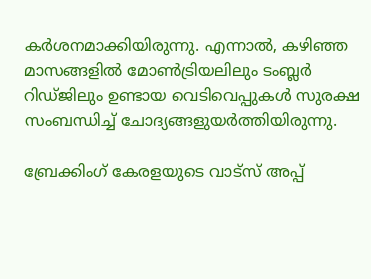കർശനമാക്കിയിരുന്നു. എന്നാൽ, കഴിഞ്ഞ മാസങ്ങളിൽ മോൺട്രിയലിലും ടംബ്ലർ റിഡ്ജിലും ഉണ്ടായ വെടിവെപ്പുകൾ സുരക്ഷ സംബന്ധിച്ച് ചോദ്യങ്ങളുയർത്തിയിരുന്നു.

ബ്രേക്കിംഗ് കേരളയുടെ വാട്സ് അപ്പ്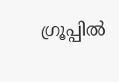ഗ്രൂപ്പിൽ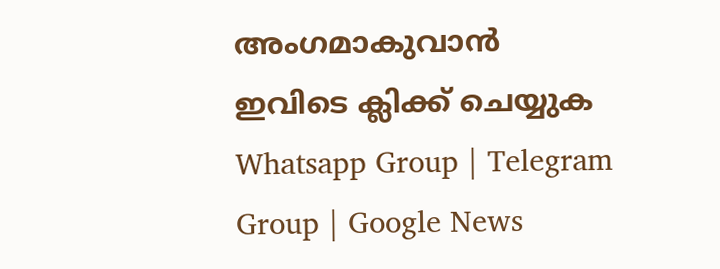അംഗമാകുവാൻ ഇവിടെ ക്ലിക്ക് ചെയ്യുക Whatsapp Group | Telegram Group | Google News